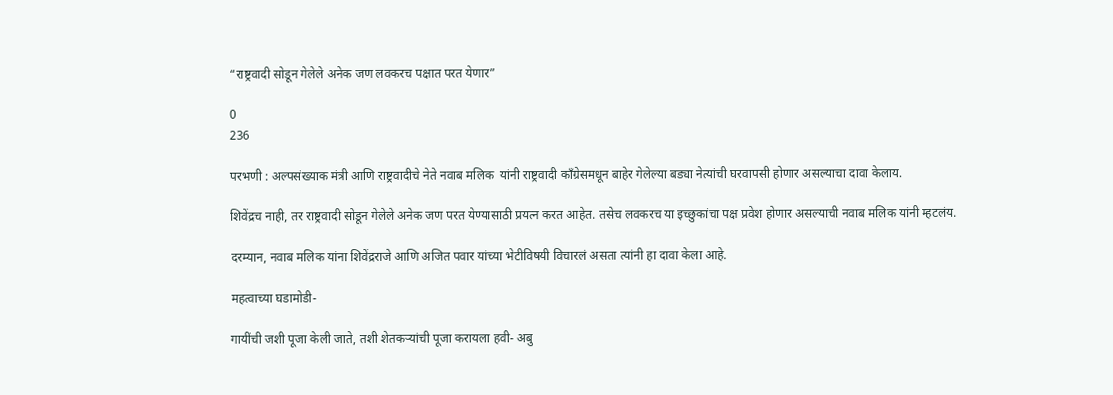“राष्ट्रवादी सोडून गेलेले अनेक जण लवकरच पक्षात परत येणार”

0
236

परभणी : अल्पसंख्याक मंत्री आणि राष्ट्रवादीचे नेते नवाब मलिक  यांनी राष्ट्रवादी काँग्रेसमधून बाहेर गेलेल्या बड्या नेत्यांची घरवापसी होणार असल्याचा दावा केलाय.

शिवेंद्रच नाही, तर राष्ट्रवादी सोडून गेलेले अनेक जण परत येण्यासाठी प्रयत्न करत आहेत. तसेच लवकरच या इच्छुकांचा पक्ष प्रवेश होणार असल्याची नवाब मलिक यांनी म्हटलंय.

दरम्यान, नवाब मलिक यांना शिवेंद्रराजे आणि अजित पवार यांच्या भेटीविषयी विचारलं असता त्यांनी हा दावा केला आहे.

महत्वाच्या घडामोडी-

गायींची जशी पूजा केली जाते, तशी शेतकऱ्यांची पूजा करायला हवी- अबु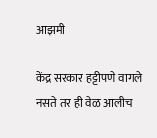आझमी

केंद्र सरकार हट्टीपणे वागले नसते तर ही वेळ आलीच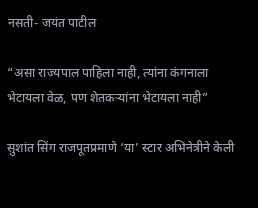नसती- जयंत पाटील

“असा राज्यपाल पाहिला नाही, त्यांना कंगनाला भेटायला वेळ, पण शेतकऱ्यांना भेटायला नाही”

सुशांत सिंग राजपूतप्रमाणे ‘या’ स्टार अभिनेत्रीने केली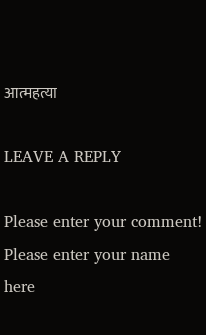आत्महत्या

LEAVE A REPLY

Please enter your comment!
Please enter your name here